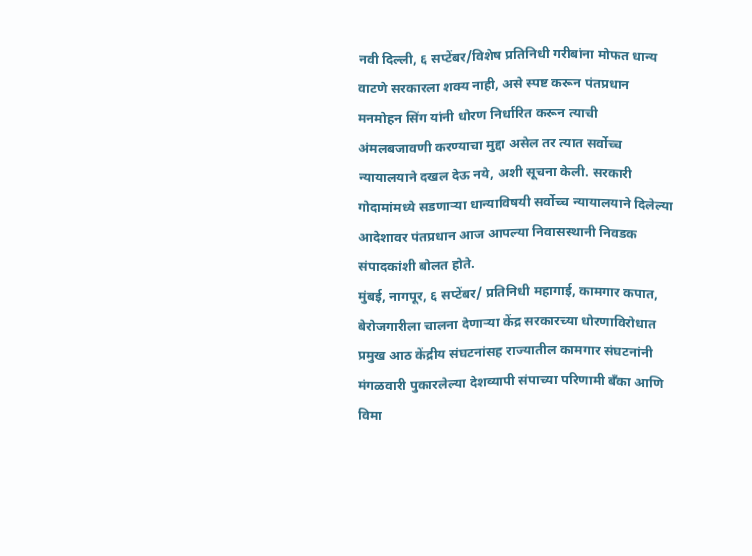नवी दिल्ली, ६ सप्टेंबर/विशेष प्रतिनिधी गरीबांना मोफत धान्य वाटणे सरकारला शक्य नाही, असे स्पष्ट करून पंतप्रधान मनमोहन सिंग यांनी धोरण निर्धारित करून त्याची अंमलबजावणी करण्याचा मुद्दा असेल तर त्यात सर्वोच्च न्यायालयाने दखल देऊ नये, अशी सूचना केली. सरकारी गोदामांमध्ये सडणाऱ्या धान्याविषयी सर्वोच्च न्यायालयाने दिलेल्या आदेशावर पंतप्रधान आज आपल्या निवासस्थानी निवडक संपादकांशी बोलत होते.
मुंबई, नागपूर, ६ सप्टेंबर/ प्रतिनिधी महागाई, कामगार कपात, बेरोजगारीला चालना देणाऱ्या केंद्र सरकारच्या धोरणाविरोधात प्रमुख आठ केंद्रीय संघटनांसह राज्यातील कामगार संघटनांनी मंगळवारी पुकारलेल्या देशव्यापी संपाच्या परिणामी बँका आणि विमा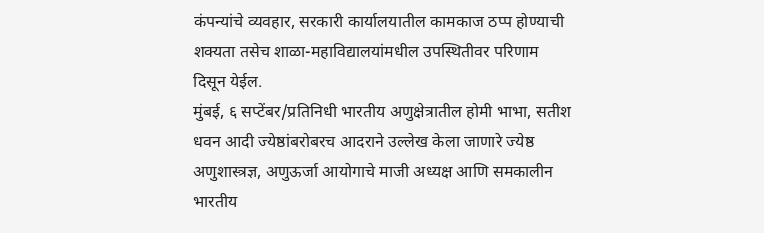कंपन्यांचे व्यवहार, सरकारी कार्यालयातील कामकाज ठप्प होण्याची शक्यता तसेच शाळा-महाविद्यालयांमधील उपस्थितीवर परिणाम दिसून येईल.
मुंबई, ६ सप्टेंबर/प्रतिनिधी भारतीय अणुक्षेत्रातील होमी भाभा, सतीश धवन आदी ज्येष्ठांबरोबरच आदराने उल्लेख केला जाणारे ज्येष्ठ अणुशास्त्रज्ञ, अणुऊर्जा आयोगाचे माजी अध्यक्ष आणि समकालीन भारतीय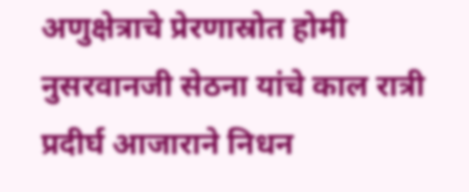अणुक्षेत्राचे प्रेरणास्रोत होमी नुसरवानजी सेठना यांचे काल रात्री प्रदीर्घ आजाराने निधन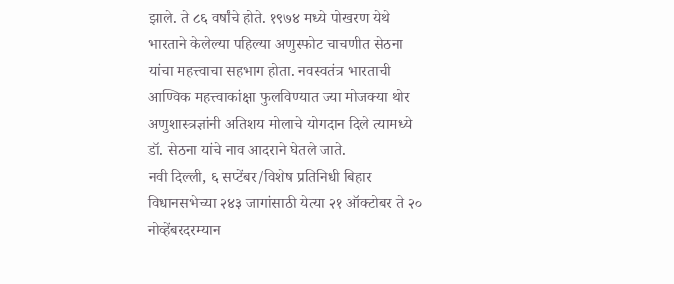झाले. ते ८६ वर्षांचे होते. १९७४ मध्ये पोखरण येथे भारताने केलेल्या पहिल्या अणुस्फोट चाचणीत सेठना यांचा महत्त्वाचा सहभाग होता. नवस्वतंत्र भारताची आण्विक महत्त्वाकांक्षा फुलविण्यात ज्या मोजक्या थोर अणुशास्त्रज्ञांनी अतिशय मोलाचे योगदान दिले त्यामध्ये डॉ. सेठना यांचे नाव आदराने घेतले जाते.
नवी दिल्ली, ६ सप्टेंबर/विशेष प्रतिनिधी बिहार विधानसभेच्या २४३ जागांसाठी येत्या २१ ऑक्टोबर ते २० नोव्हेंबरदरम्यान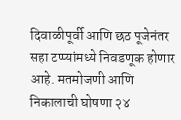दिवाळीपूर्वी आणि छठ पूजेनंतर सहा टप्प्यांमध्ये निवडणूक होणार आहे. मतमोजणी आणि निकालाची घोषणा २४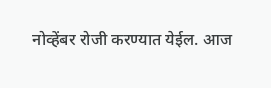नोव्हेंबर रोजी करण्यात येईल. आज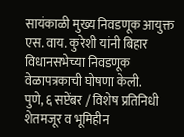सायंकाळी मुख्य निवडणूक आयुक्त एस. वाय. कुरेशी यांनी बिहार विधानसभेच्या निवडणूक वेळापत्रकाची घोषणा केली.
पुणे, ६ सप्टेंबर / विशेष प्रतिनिधी शेतमजूर व भूमिहीन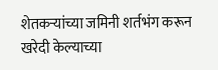शेतकऱ्यांच्या जमिनी शर्तभंग करून खरेदी केल्याच्या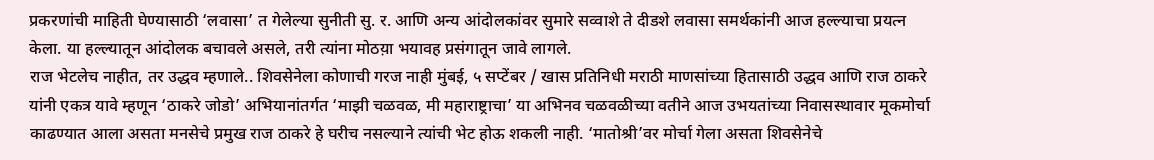प्रकरणांची माहिती घेण्यासाठी ‘लवासा’ त गेलेल्या सुनीती सु. र. आणि अन्य आंदोलकांवर सुमारे सव्वाशे ते दीडशे लवासा समर्थकांनी आज हल्ल्याचा प्रयत्न केला. या हल्ल्यातून आंदोलक बचावले असले, तरी त्यांना मोठय़ा भयावह प्रसंगातून जावे लागले.
राज भेटलेच नाहीत, तर उद्धव म्हणाले.. शिवसेनेला कोणाची गरज नाही मुंबई, ५ सप्टेंबर / खास प्रतिनिधी मराठी माणसांच्या हितासाठी उद्धव आणि राज ठाकरे यांनी एकत्र यावे म्हणून ‘ठाकरे जोडो’ अभियानांतर्गत ‘माझी चळवळ, मी महाराष्ट्राचा’ या अभिनव चळवळीच्या वतीने आज उभयतांच्या निवासस्थावार मूकमोर्चा काढण्यात आला असता मनसेचे प्रमुख राज ठाकरे हे घरीच नसल्याने त्यांची भेट होऊ शकली नाही. ‘मातोश्री’वर मोर्चा गेला असता शिवसेनेचे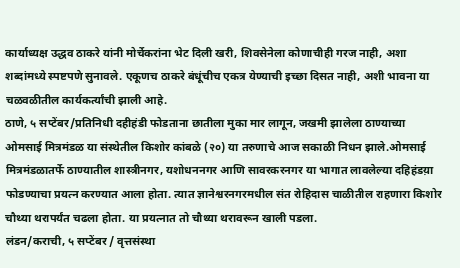कार्याध्यक्ष उद्धव ठाकरे यांनी मोर्चेकरांना भेट दिली खरी, शिवसेनेला कोणाचीही गरज नाही, अशा शब्दांमध्ये स्पष्टपणे सुनावले. एकूणच ठाकरे बंधूंचीच एकत्र येण्याची इच्छा दिसत नाही, अशी भावना या चळवळीतील कार्यकर्त्यांची झाली आहे.
ठाणे, ५ सप्टेंबर/प्रतिनिधी दहीहंडी फोडताना छातीला मुका मार लागून, जखमी झालेला ठाण्याच्या ओमसाई मित्रमंडळ या संस्थेतील किशोर कांबळे (२०) या तरुणाचे आज सकाळी निधन झाले.ओमसाई मित्रमंडळातर्फे ठाण्यातील शास्त्रीनगर, यशोधननगर आणि सावरकरनगर या भागात लावलेल्या दहिहंडय़ा फोडण्याचा प्रयत्न करण्यात आला होता. त्यात ज्ञानेश्वरनगरमधील संत रोहिदास चाळीतील राहणारा किशोर चौथ्या थरापर्यंत चढला होता. या प्रयत्नात तो चौथ्या थरावरून खाली पडला.
लंडन/कराची, ५ सप्टेंबर / वृत्तसंस्था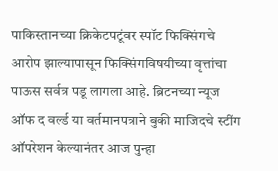पाकिस्तानच्या क्रिकेटपटूंवर स्पॉट फिक्सिंगचे आरोप झाल्यापासून फिक्सिंगविषयीच्या वृत्तांचा पाऊस सर्वत्र पडू लागला आहे. ब्रिटनच्या न्यूज ऑफ द वर्ल्ड या वर्तमानपत्राने बुकी माजिदचे स्टींग ऑपरेशन केल्यानंतर आज पुन्हा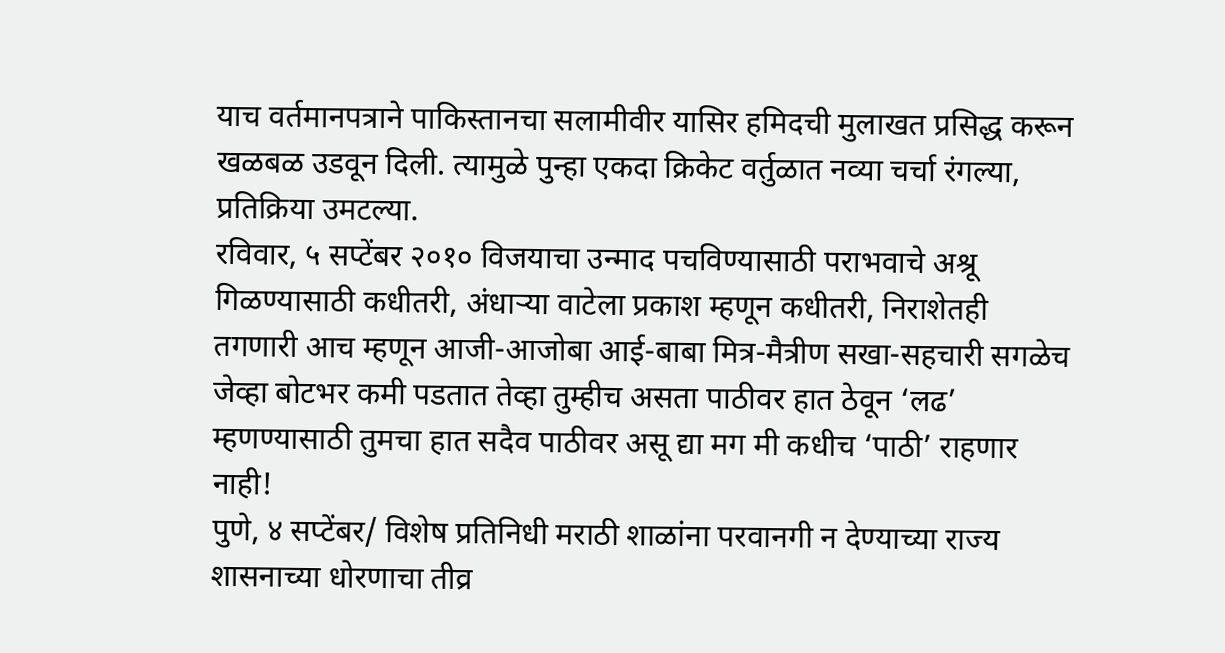याच वर्तमानपत्राने पाकिस्तानचा सलामीवीर यासिर हमिदची मुलाखत प्रसिद्ध करून खळबळ उडवून दिली. त्यामुळे पुन्हा एकदा क्रिकेट वर्तुळात नव्या चर्चा रंगल्या, प्रतिक्रिया उमटल्या.
रविवार, ५ सप्टेंबर २०१० विजयाचा उन्माद पचविण्यासाठी पराभवाचे अश्रू गिळण्यासाठी कधीतरी, अंधाऱ्या वाटेला प्रकाश म्हणून कधीतरी, निराशेतही तगणारी आच म्हणून आजी-आजोबा आई-बाबा मित्र-मैत्रीण सखा-सहचारी सगळेच जेव्हा बोटभर कमी पडतात तेव्हा तुम्हीच असता पाठीवर हात ठेवून ‘लढ’ म्हणण्यासाठी तुमचा हात सदैव पाठीवर असू द्या मग मी कधीच ‘पाठी’ राहणार नाही!
पुणे, ४ सप्टेंबर/ विशेष प्रतिनिधी मराठी शाळांना परवानगी न देण्याच्या राज्य शासनाच्या धोरणाचा तीव्र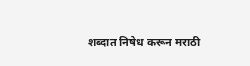शब्दात निषेध करून मराठी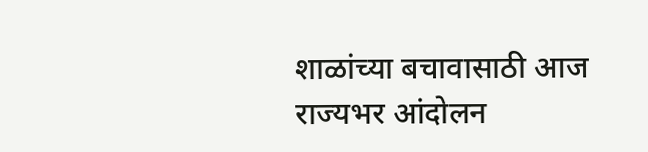शाळांच्या बचावासाठी आज राज्यभर आंदोलन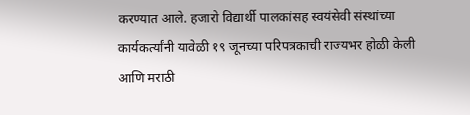करण्यात आले. हजारो विद्यार्थी पालकांसह स्वयंसेवी संस्थांच्या कार्यकर्त्यांनी यावेळी १९ जूनच्या परिपत्रकाची राज्यभर होळी केली आणि मराठी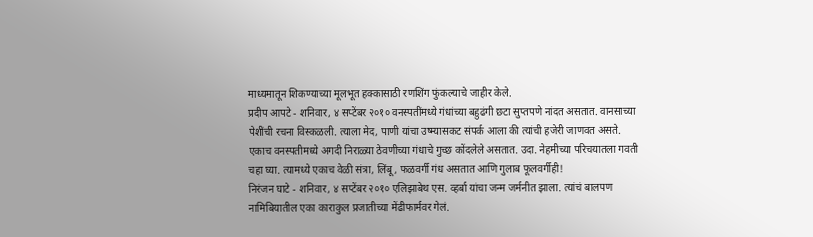माध्यमातून शिकण्याच्या मूलभूत हक्कासाठी रणशिंग फुंकल्याचे जाहीर केले.
प्रदीप आपटे - शनिवार, ४ सप्टेंबर २०१० वनस्पतींमध्ये गंधांच्या बहुढंगी छटा सुप्तपणे नांदत असतात. वानसाच्या पेशींची रचना विस्कळली. त्याला मेद, पाणी यांचा उष्म्यासकट संपर्क आला की त्यांची हजेरी जाणवत असते. एकाच वनस्पतीमध्ये अगदी निराळ्या ठेवणीच्या गंधाचे गुच्छ कोंदलेले असतात. उदा. नेहमीच्या परिचयातला गवती चहा घ्या. त्यामध्ये एकाच वेळी संत्रा, लिंबू, फळवर्गी गंध असतात आणि गुलाब फूलवर्गीही!
निरंजन घाटे - शनिवार, ४ सप्टेंबर २०१० एलिझाबेथ एस. व्हर्बा यांचा जन्म जर्मनीत झाला. त्यांचं बालपण नामिबियातील एका काराकुल प्रजातीच्या मेंढीफार्मवर गेलं.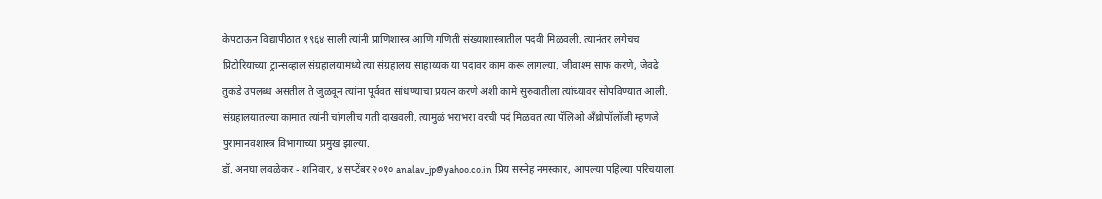केपटाऊन विद्यापीठात १९६४ साली त्यांनी प्राणिशास्त्र आणि गणिती संख्याशास्त्रातील पदवी मिळवली. त्यानंतर लगेचच प्रिटोरियाच्या ट्रान्सव्हाल संग्रहालयामध्ये त्या संग्रहालय साहाय्यक या पदावर काम करू लागल्या. जीवाश्म साफ करणे, जेवढे तुकडे उपलब्ध असतील ते जुळवून त्यांना पूर्ववत सांधण्याचा प्रयत्न करणे अशी कामे सुरुवातीला त्यांच्यावर सोपविण्यात आली. संग्रहालयातल्या कामात त्यांनी चांगलीच गती दाखवली. त्यामुळं भराभरा वरची पदं मिळवत त्या पॅलिओ अँथ्रोपॉलॉजी म्हणजे पुरामानवशास्त्र विभागाच्या प्रमुख झाल्या.
डॉ. अनघा लवळेकर - शनिवार, ४ सप्टेंबर २०१० analav_jp@yahoo.co.in प्रिय सस्नेह नमस्कार, आपल्या पहिल्या परिचयाला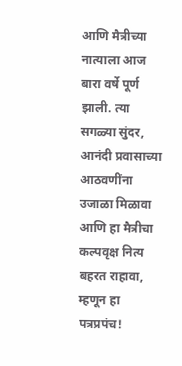आणि मैत्रीच्या नात्याला आज बारा वर्षे पूर्ण झाली. त्या सगळ्या सुंदर, आनंदी प्रवासाच्या आठवणींना उजाळा मिळावा आणि हा मैत्रीचा कल्पवृक्ष नित्य बहरत राहावा, म्हणून हा पत्रप्रपंच!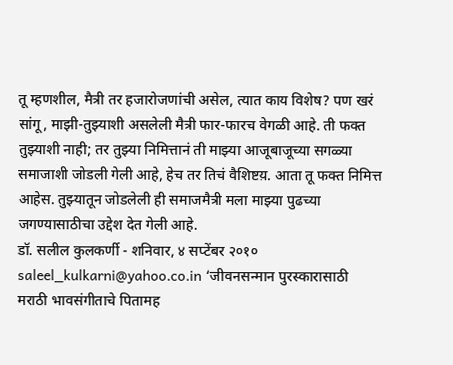तू म्हणशील, मैत्री तर हजारोजणांची असेल, त्यात काय विशेष? पण खरं सांगू, माझी-तुझ्याशी असलेली मैत्री फार-फारच वेगळी आहे. ती फक्त तुझ्याशी नाही; तर तुझ्या निमित्तानं ती माझ्या आजूबाजूच्या सगळ्या समाजाशी जोडली गेली आहे, हेच तर तिचं वैशिष्टय़. आता तू फक्त निमित्त आहेस. तुझ्यातून जोडलेली ही समाजमैत्री मला माझ्या पुढच्या जगण्यासाठीचा उद्देश देत गेली आहे.
डॉ. सलील कुलकर्णी - शनिवार, ४ सप्टेंबर २०१० saleel_kulkarni@yahoo.co.in ‘जीवनसन्मान पुरस्कारासाठी मराठी भावसंगीताचे पितामह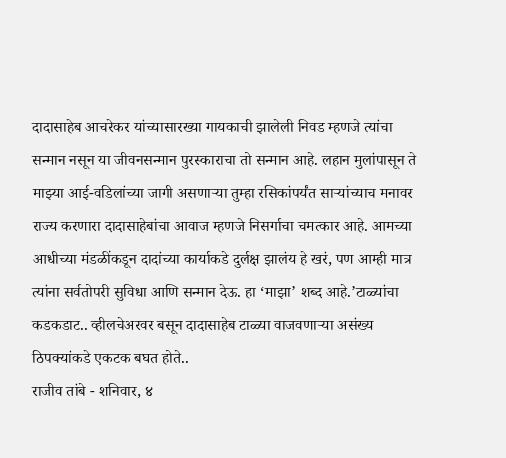दादासाहेब आचरेकर यांच्यासारख्या गायकाची झालेली निवड म्हणजे त्यांचा सन्मान नसून या जीवनसन्मान पुरस्काराचा तो सन्मान आहे. लहान मुलांपासून ते माझ्या आई-वडिलांच्या जागी असणाऱ्या तुम्हा रसिकांपर्यंत साऱ्यांच्याच मनावर राज्य करणारा दादासाहेबांचा आवाज म्हणजे निसर्गाचा चमत्कार आहे. आमच्या आधीच्या मंडळींकडून दादांच्या कार्याकडे दुर्लक्ष झालंय हे खरं, पण आम्ही मात्र त्यांना सर्वतोपरी सुविधा आणि सन्मान देऊ. हा ‘माझा’ शब्द आहे.’टाळ्यांचा कडकडाट.. व्हीलचेअरवर बसून दादासाहेब टाळ्या वाजवणाऱ्या असंख्य ठिपक्यांकडे एकटक बघत होते..
राजीव तांबे - शनिवार, ४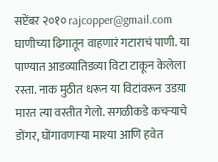सप्टेंबर २०१० rajcopper@gmail.com घाणीच्या ढिगातून वाहणारं गटाराचं पाणी. या पाण्यात आडव्यातिडव्या विटा टाकून केलेला रस्ता. नाक मुठीत धरून या विटांवरून उडय़ा मारत त्या वस्तीत गेलो. सगळीकडे कचऱ्याचे डोंगर, घोंगावणाऱ्या माश्या आणि हवेत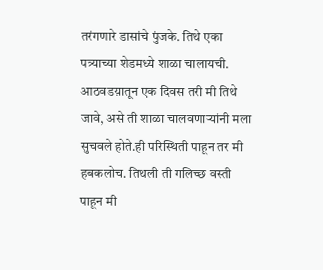तरंगणारे डासांचे पुंजके. तिथे एका पत्र्याच्या शेडमध्ये शाळा चालायची. आठवडय़ातून एक दिवस तरी मी तिथे जावे, असे ती शाळा चालवणाऱ्यांनी मला सुचवले होते.ही परिस्थिती पाहून तर मी हबकलोच. तिथली ती गलिच्छ वस्ती पाहून मी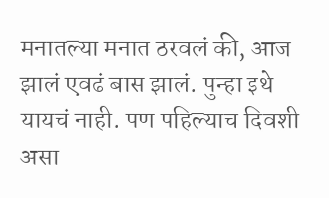मनातल्या मनात ठरवलं की, आज झालं एवढं बास झालं. पुन्हा इथे यायचं नाही. पण पहिल्याच दिवशी असा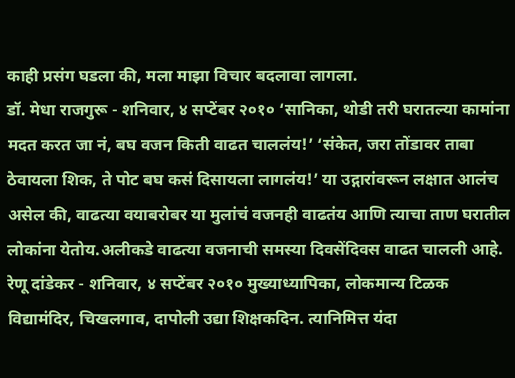काही प्रसंग घडला की, मला माझा विचार बदलावा लागला.
डॉ. मेधा राजगुरू - शनिवार, ४ सप्टेंबर २०१० ‘सानिका, थोडी तरी घरातल्या कामांना मदत करत जा नं, बघ वजन किती वाढत चाललंय!’ ‘संकेत, जरा तोंडावर ताबा ठेवायला शिक, ते पोट बघ कसं दिसायला लागलंय!’ या उद्गारांवरून लक्षात आलंच असेल की, वाढत्या वयाबरोबर या मुलांचं वजनही वाढतंय आणि त्याचा ताण घरातील लोकांना येतोय.अलीकडे वाढत्या वजनाची समस्या दिवसेंदिवस वाढत चालली आहे.
रेणू दांडेकर - शनिवार, ४ सप्टेंबर २०१० मुख्याध्यापिका, लोकमान्य टिळक विद्यामंदिर, चिखलगाव, दापोली उद्या शिक्षकदिन. त्यानिमित्त यंदा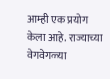आम्ही एक प्रयोग केला आहे. राज्याच्या वेगवेगळ्या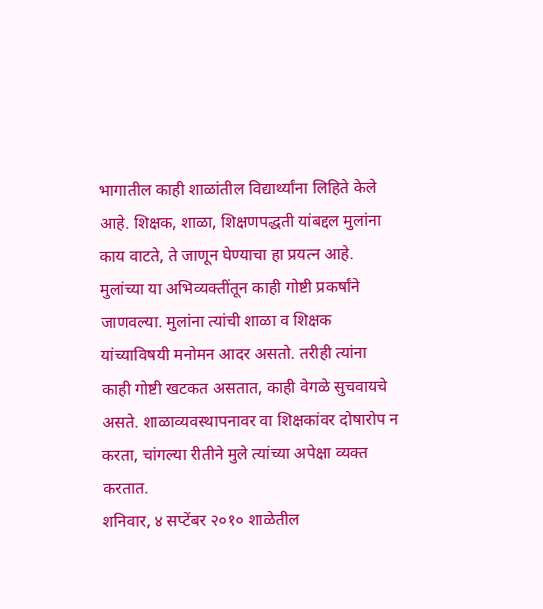भागातील काही शाळांतील विद्यार्थ्यांना लिहिते केले आहे. शिक्षक, शाळा, शिक्षणपद्धती यांबद्दल मुलांना काय वाटते, ते जाणून घेण्याचा हा प्रयत्न आहे. मुलांच्या या अभिव्यक्तींतून काही गोष्टी प्रकर्षांने जाणवल्या. मुलांना त्यांची शाळा व शिक्षक यांच्याविषयी मनोमन आदर असतो. तरीही त्यांना काही गोष्टी खटकत असतात, काही वेगळे सुचवायचे असते. शाळाव्यवस्थापनावर वा शिक्षकांवर दोषारोप न करता, चांगल्या रीतीने मुले त्यांच्या अपेक्षा व्यक्त करतात.
शनिवार, ४ सप्टेंबर २०१० शाळेतील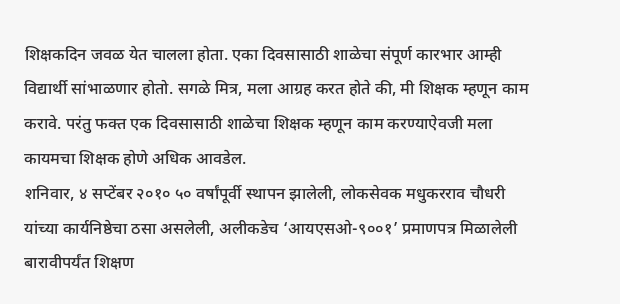शिक्षकदिन जवळ येत चालला होता. एका दिवसासाठी शाळेचा संपूर्ण कारभार आम्ही विद्यार्थी सांभाळणार होतो. सगळे मित्र, मला आग्रह करत होते की, मी शिक्षक म्हणून काम करावे. परंतु फक्त एक दिवसासाठी शाळेचा शिक्षक म्हणून काम करण्याऐवजी मला कायमचा शिक्षक होणे अधिक आवडेल.
शनिवार, ४ सप्टेंबर २०१० ५० वर्षांपूर्वी स्थापन झालेली, लोकसेवक मधुकरराव चौधरी यांच्या कार्यनिष्ठेचा ठसा असलेली, अलीकडेच ‘आयएसओ-९००१’ प्रमाणपत्र मिळालेली बारावीपर्यंत शिक्षण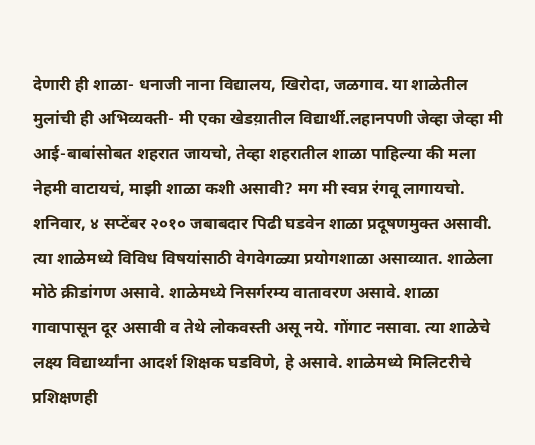देणारी ही शाळा- धनाजी नाना विद्यालय, खिरोदा, जळगाव. या शाळेतील मुलांची ही अभिव्यक्ती- मी एका खेडय़ातील विद्यार्थी.लहानपणी जेव्हा जेव्हा मी आई-बाबांसोबत शहरात जायचो, तेव्हा शहरातील शाळा पाहिल्या की मला नेहमी वाटायचं, माझी शाळा कशी असावी? मग मी स्वप्न रंगवू लागायचो.
शनिवार, ४ सप्टेंबर २०१० जबाबदार पिढी घडवेन शाळा प्रदूषणमुक्त असावी. त्या शाळेमध्ये विविध विषयांसाठी वेगवेगळ्या प्रयोगशाळा असाव्यात. शाळेला मोठे क्रीडांगण असावे. शाळेमध्ये निसर्गरम्य वातावरण असावे. शाळा गावापासून दूर असावी व तेथे लोकवस्ती असू नये. गोंगाट नसावा. त्या शाळेचे लक्ष्य विद्यार्थ्यांना आदर्श शिक्षक घडविणे, हे असावे. शाळेमध्ये मिलिटरीचे प्रशिक्षणही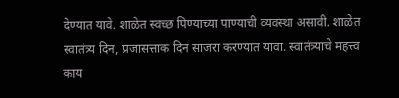देण्यात यावे. शाळेत स्वच्छ पिण्याच्या पाण्याची व्यवस्था असावी. शाळेत स्वातंत्र्य दिन, प्रजासत्ताक दिन साजरा करण्यात यावा. स्वातंत्र्याचे महत्त्व काय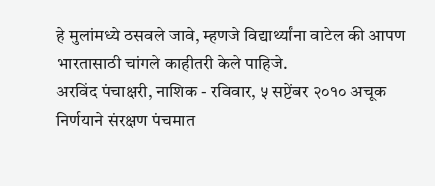हे मुलांमध्ये ठसवले जावे, म्हणजे विद्यार्थ्यांना वाटेल की आपण भारतासाठी चांगले काहीतरी केले पाहिजे.
अरविंद पंचाक्षरी, नाशिक - रविवार, ५ सप्टेंबर २०१० अचूक निर्णयाने संरक्षण पंचमात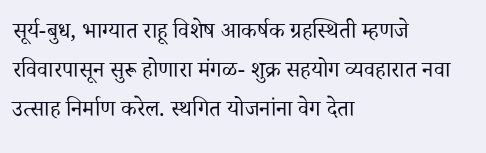सूर्य-बुध, भाग्यात राहू विशेष आकर्षक ग्रहस्थिती म्हणजे रविवारपासून सुरू होणारा मंगळ- शुक्र सहयोग व्यवहारात नवा उत्साह निर्माण करेल. स्थगित योजनांना वेग देता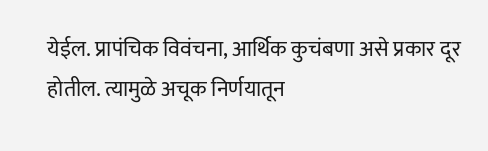येईल. प्रापंचिक विवंचना, आर्थिक कुचंबणा असे प्रकार दूर होतील. त्यामुळे अचूक निर्णयातून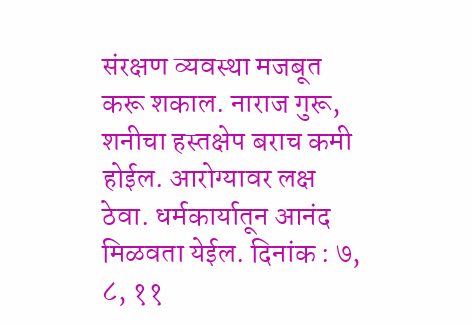संरक्षण व्यवस्था मजबूत करू शकाल. नाराज गुरू, शनीचा हस्तक्षेप बराच कमी होईल. आरोग्यावर लक्ष ठेवा. धर्मकार्यातून आनंद मिळवता येईल. दिनांक : ७, ८, ११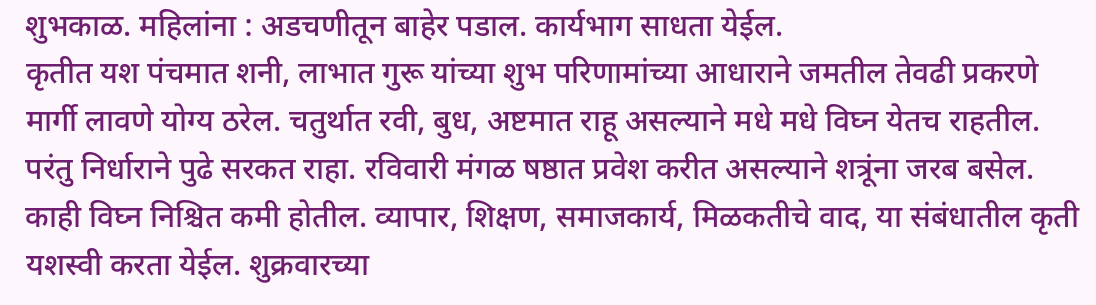शुभकाळ. महिलांना : अडचणीतून बाहेर पडाल. कार्यभाग साधता येईल.
कृतीत यश पंचमात शनी, लाभात गुरू यांच्या शुभ परिणामांच्या आधाराने जमतील तेवढी प्रकरणे मार्गी लावणे योग्य ठरेल. चतुर्थात रवी, बुध, अष्टमात राहू असल्याने मधे मधे विघ्न येतच राहतील. परंतु निर्धाराने पुढे सरकत राहा. रविवारी मंगळ षष्ठात प्रवेश करीत असल्याने शत्रूंना जरब बसेल. काही विघ्न निश्चित कमी होतील. व्यापार, शिक्षण, समाजकार्य, मिळकतीचे वाद, या संबंधातील कृती यशस्वी करता येईल. शुक्रवारच्या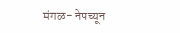मंगळ- नेपच्यून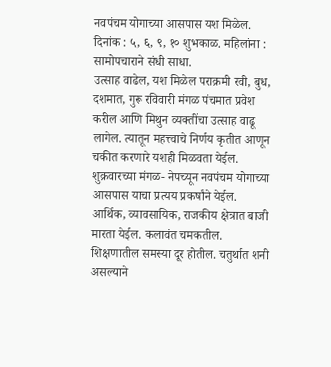नवपंचम योगाच्या आसपास यश मिळेल. दिनांक : ५, ६, ९, १० शुभकाळ. महिलांना : सामोपचाराने संधी साधा.
उत्साह वाढेल, यश मिळेल पराक्रमी रवी, बुध, दशमात, गुरू रविवारी मंगळ पंचमात प्रवेश करील आणि मिथुन व्यक्तींचा उत्साह वाढू लागेल. त्यातून महत्त्वाचे निर्णय कृतीत आणून चकीत करणारे यशही मिळवता येईल. शुक्रवारच्या मंगळ- नेपच्यून नवपंचम योगाच्या आसपास याचा प्रत्यय प्रकर्षांने येईल. आर्थिक, व्यावसायिक, राजकीय क्षेत्रात बाजी मारता येईल. कलावंत चमकतील. शिक्षणातील समस्या दूर होतील. चतुर्थात शनी असल्याने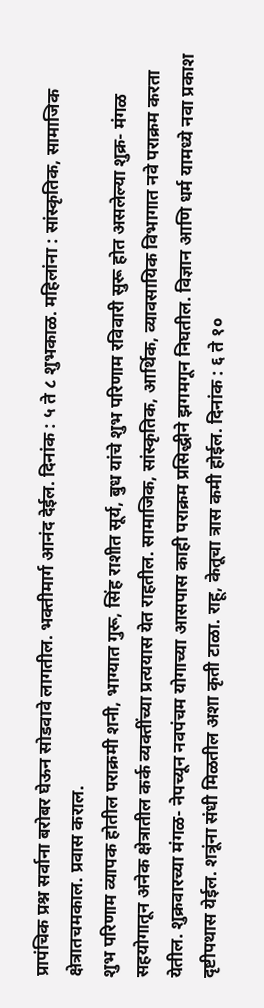प्रापंचिक प्रश्न सर्वाना बरोबर घेऊन सोडवावे लागतील. भक्तीमार्ग आनंद देईल. दिनांक : ५ ते ८ शुभकाळ. महिलांना : सांस्कृतिक, सामाजिक क्षेत्रातचमकाल. प्रवास कराल.
शुभ परिणाम व्यापक होतील पराक्रमी शनी, भाग्यात गुरू, सिंह राशीत सूर्य, बुध यांचे शुभ परिणाम रविवारी सुरू होत असलेल्या शुक्र- मंगळ सहयोगातून अनेक क्षेत्रातील कर्क व्यक्तींच्या प्रत्ययास येत राहतील. सामाजिक, सांस्कृतिक, आर्थिक, व्यावसायिक विभागात नवे पराक्रम करता येतील. शुक्रवारच्या मंगळ- नेपच्यून नवपंचम योगाच्या आसपास काही पराक्रम प्रसिद्धीने झगमगून निघतील. विज्ञान आणि धर्म यामध्ये नवा प्रकाश दृष्टीपथास येईल. शत्रूंना संधी मिळतील अशा कृती टाळा. राहू, केतूचा त्रास कमी होईल. दिनांक : ६ ते १०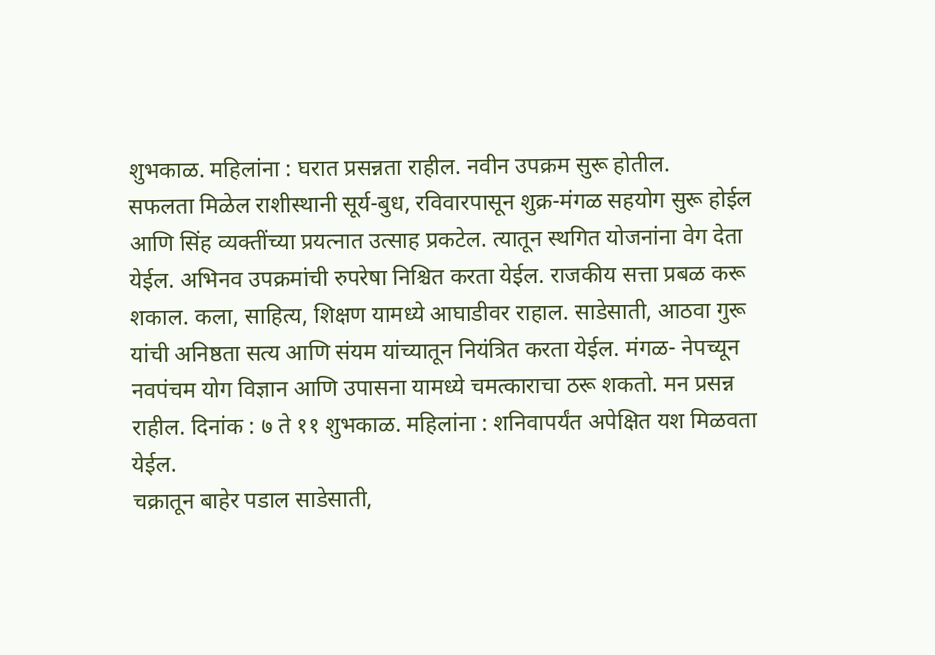शुभकाळ. महिलांना : घरात प्रसन्नता राहील. नवीन उपक्रम सुरू होतील.
सफलता मिळेल राशीस्थानी सूर्य-बुध, रविवारपासून शुक्र-मंगळ सहयोग सुरू होईल आणि सिंह व्यक्तींच्या प्रयत्नात उत्साह प्रकटेल. त्यातून स्थगित योजनांना वेग देता येईल. अभिनव उपक्रमांची रुपरेषा निश्चित करता येईल. राजकीय सत्ता प्रबळ करू शकाल. कला, साहित्य, शिक्षण यामध्ये आघाडीवर राहाल. साडेसाती, आठवा गुरू यांची अनिष्ठता सत्य आणि संयम यांच्यातून नियंत्रित करता येईल. मंगळ- नेपच्यून नवपंचम योग विज्ञान आणि उपासना यामध्ये चमत्काराचा ठरू शकतो. मन प्रसन्न राहील. दिनांक : ७ ते ११ शुभकाळ. महिलांना : शनिवापर्यंत अपेक्षित यश मिळवता येईल.
चक्रातून बाहेर पडाल साडेसाती,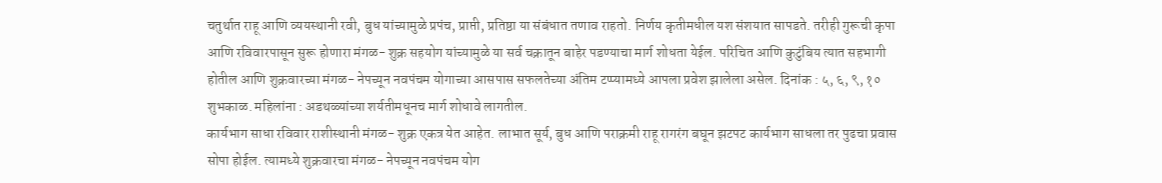चतुर्थात राहू आणि व्ययस्थानी रवी, बुध यांच्यामुळे प्रपंच, प्राप्ती, प्रतिष्ठा या संबंधात तणाव राहतो. निर्णय कृतीमधील यश संशयात सापडते. तरीही गुरूची कृपा आणि रविवारपासून सुरू होणारा मंगळ- शुक्र सहयोग यांच्यामुळे या सर्व चक्रातून बाहेर पडण्याचा मार्ग शोधता येईल. परिचित आणि कुटुंबिय त्यात सहभागी होतील आणि शुक्रवारच्या मंगळ- नेपच्यून नवपंचम योगाच्या आसपास सफलतेच्या अंतिम टप्प्यामध्ये आपला प्रवेश झालेला असेल. दिनांक : ५, ६, ९, १० शुभकाळ. महिलांना : अडथळ्यांच्या शर्यतीमधूनच मार्ग शोधावे लागतील.
कार्यभाग साधा रविवार राशीस्थानी मंगळ- शुक्र एकत्र येत आहेत. लाभात सूर्य, बुध आणि पराक्रमी राहू रागरंग बघून झटपट कार्यभाग साधला तर पुढचा प्रवास सोपा होईल. त्यामध्ये शुक्रवारचा मंगळ- नेपच्यून नवपंचम योग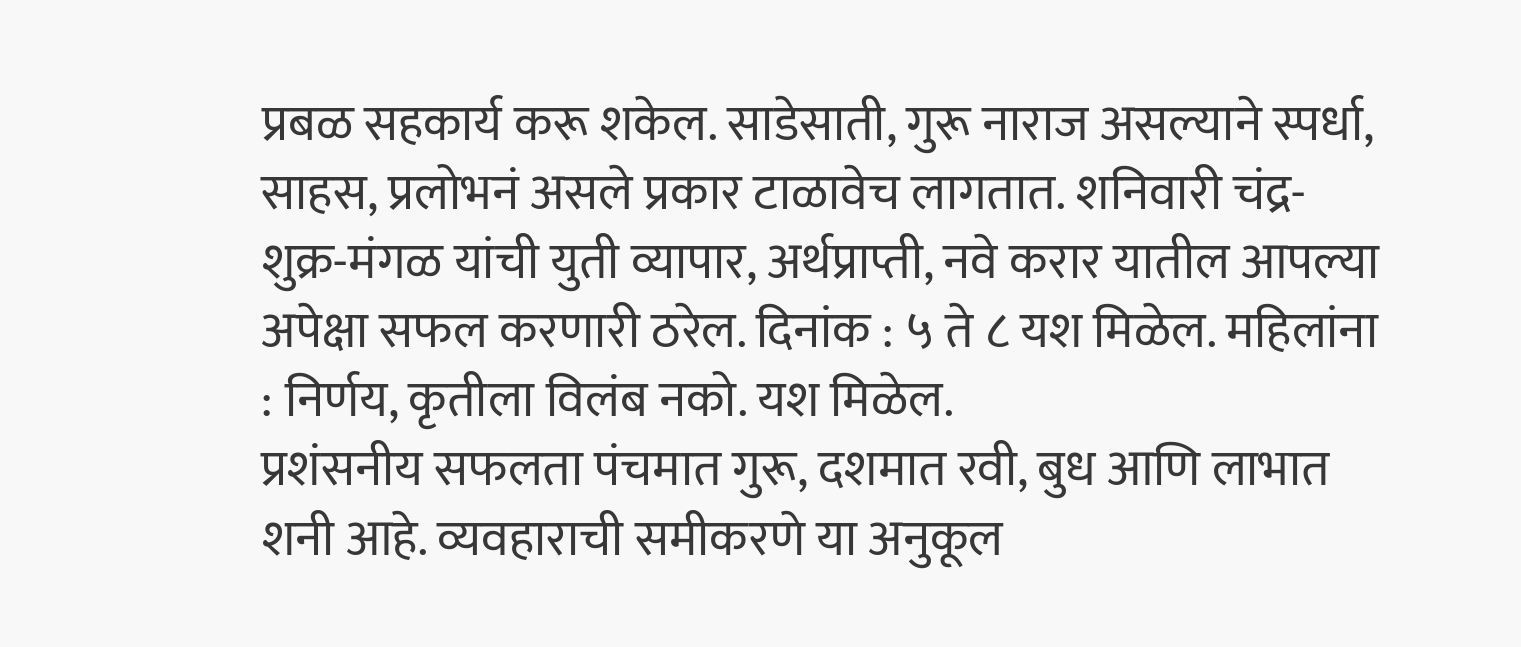प्रबळ सहकार्य करू शकेल. साडेसाती, गुरू नाराज असल्याने स्पर्धा, साहस, प्रलोभनं असले प्रकार टाळावेच लागतात. शनिवारी चंद्र- शुक्र-मंगळ यांची युती व्यापार, अर्थप्राप्ती, नवे करार यातील आपल्या अपेक्षा सफल करणारी ठरेल. दिनांक : ५ ते ८ यश मिळेल. महिलांना : निर्णय, कृतीला विलंब नको. यश मिळेल.
प्रशंसनीय सफलता पंचमात गुरू, दशमात रवी, बुध आणि लाभात शनी आहे. व्यवहाराची समीकरणे या अनुकूल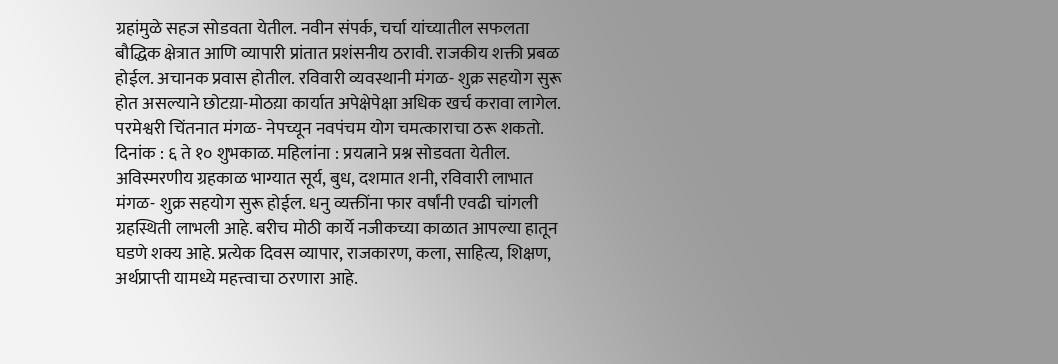ग्रहांमुळे सहज सोडवता येतील. नवीन संपर्क, चर्चा यांच्यातील सफलता बौद्धिक क्षेत्रात आणि व्यापारी प्रांतात प्रशंसनीय ठरावी. राजकीय शक्ती प्रबळ होईल. अचानक प्रवास होतील. रविवारी व्यवस्थानी मंगळ- शुक्र सहयोग सुरू होत असल्याने छोटय़ा-मोठय़ा कार्यात अपेक्षेपेक्षा अधिक खर्च करावा लागेल. परमेश्वरी चिंतनात मंगळ- नेपच्यून नवपंचम योग चमत्काराचा ठरू शकतो. दिनांक : ६ ते १० शुभकाळ. महिलांना : प्रयत्नाने प्रश्न सोडवता येतील.
अविस्मरणीय ग्रहकाळ भाग्यात सूर्य, बुध, दशमात शनी, रविवारी लाभात मंगळ- शुक्र सहयोग सुरू होईल. धनु व्यक्तींना फार वर्षांनी एवढी चांगली ग्रहस्थिती लाभली आहे. बरीच मोठी कार्ये नजीकच्या काळात आपल्या हातून घडणे शक्य आहे. प्रत्येक दिवस व्यापार, राजकारण, कला, साहित्य, शिक्षण, अर्थप्राप्ती यामध्ये महत्त्वाचा ठरणारा आहे.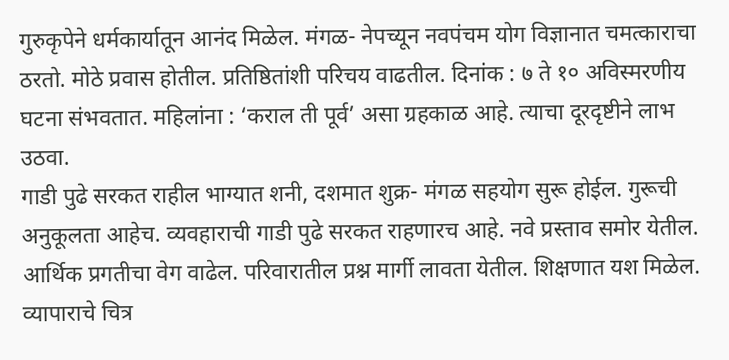गुरुकृपेने धर्मकार्यातून आनंद मिळेल. मंगळ- नेपच्यून नवपंचम योग विज्ञानात चमत्काराचा ठरतो. मोठे प्रवास होतील. प्रतिष्ठितांशी परिचय वाढतील. दिनांक : ७ ते १० अविस्मरणीय घटना संभवतात. महिलांना : ‘कराल ती पूर्व’ असा ग्रहकाळ आहे. त्याचा दूरदृष्टीने लाभ उठवा.
गाडी पुढे सरकत राहील भाग्यात शनी, दशमात शुक्र- मंगळ सहयोग सुरू होईल. गुरूची अनुकूलता आहेच. व्यवहाराची गाडी पुढे सरकत राहणारच आहे. नवे प्रस्ताव समोर येतील. आर्थिक प्रगतीचा वेग वाढेल. परिवारातील प्रश्न मार्गी लावता येतील. शिक्षणात यश मिळेल. व्यापाराचे चित्र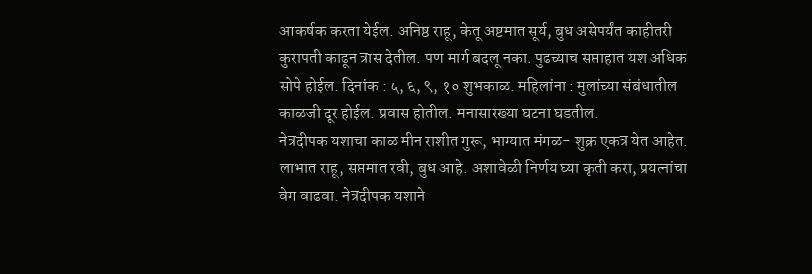आकर्षक करता येईल. अनिष्ठ राहू, केतू अष्टमात सूर्य, बुध असेपर्यंत काहीतरी कुरापती काढून त्रास देतील. पण मार्ग बदलू नका. पुढच्याच सप्ताहात यश अधिक सोपे होईल. दिनांक : ५, ६, ९, १० शुभकाळ. महिलांना : मुलांच्या संबंधातील काळजी दूर होईल. प्रवास होतील. मनासारख्या घटना घडतील.
नेत्रदीपक यशाचा काळ मीन राशीत गुरू, भाग्यात मंगळ- शुक्र एकत्र येत आहेत. लाभात राहू, सप्तमात रवी, बुध आहे. अशावेळी निर्णय घ्या कृती करा, प्रयत्नांचा वेग वाढवा. नेत्रदीपक यशाने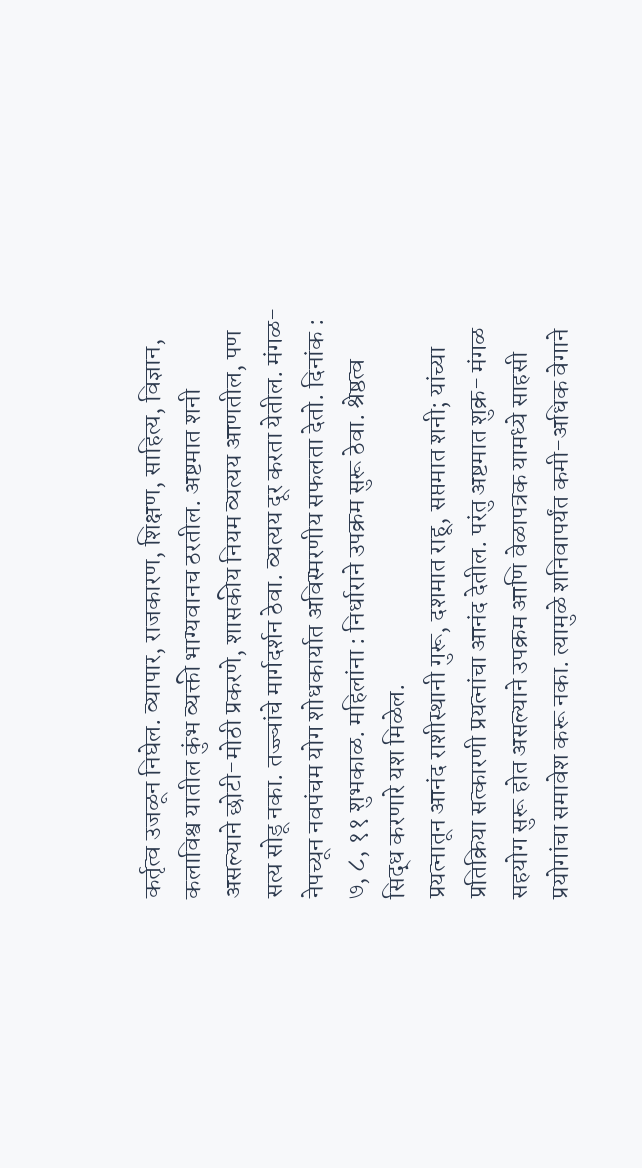कर्तृत्व उजळून निघेल. व्यापार, राजकारण, शिक्षण, साहित्य, विज्ञान, कलाविश्व यातील कुंभ व्यक्ती भाग्यवानच ठरतील. अष्टमात शनी असल्याने छोटी-मोठी प्रकरणे, शासकीय नियम व्यत्यय आणतील, पण सत्य सोडू नका. तज्ज्ञांचे मार्गदर्शन ठेवा. व्यत्यय दूर करता येतील. मंगळ- नेपच्यून नवपंचम योग शोधकार्यात अविस्मरणीय सफलता देतो. दिनांक : ७, ८, ११ शुभकाळ. महिलांना : निर्धाराने उपक्रम सुरू ठेवा. श्रेष्ठत्व सिद्ध करणारे यश मिळेल.
प्रयत्नातून आनंद राशीस्थानी गुरू, दशमात राहू, सप्तमात शनी; यांच्या प्रतिक्रिया सत्कारणी प्रयत्नांचा आनंद देतील. परंतु अष्टमात शुक्र- मंगळ सहयोग सुरू होत असल्याने उपक्रम आणि वेळापत्रक यामध्ये साहसी प्रयोगांचा समावेश करू नका. त्यामुळे शनिवापर्यंत कमी-अधिक वेगाने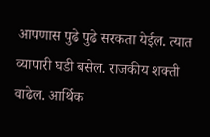आपणास पुढे पुढे सरकता येईल. त्यात व्यापारी घडी बसेल. राजकीय शक्ती वाढेल. आर्थिक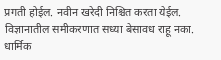प्रगती होईल. नवीन खरेदी निश्चित करता येईल. विज्ञानातील समीकरणात सध्या बेसावध राहू नका. धार्मिक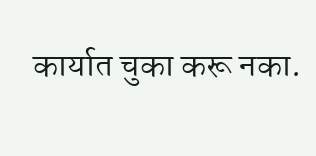कार्यात चुका करू नका.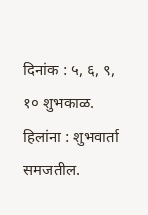दिनांक : ५, ६, ९, १० शुभकाळ. हिलांना : शुभवार्ता समजतील.